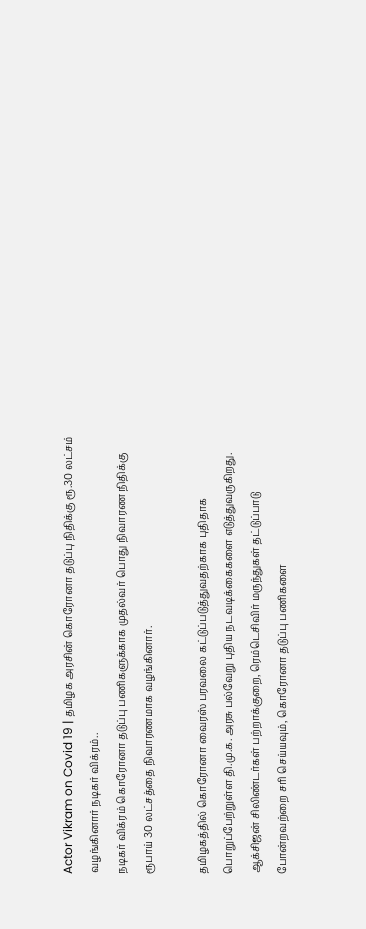Actor Vikram on Covid 19 | தமிழக அரசின் கொரோனா தடுப்பு நிதிக்கு ரூ.30 லட்சம் வழங்கினார் நடிகர் விக்ரம்..
நடிகர் விக்ரம் கொரோனா தடுப்பு பணிகளுக்காக முதல்வர் பொது நிவாரண நிதிக்கு ரூபாய் 30 லட்சத்தை நிவாரணமாக வழங்கினார்.

தமிழகத்தில் கொரோனா வைரஸ் பரவலை கட்டுப்படுத்துவதற்காக புதிதாக பொறுப்பேற்றுள்ள தி.மு.க. அரசு பல்வேறு புதிய நடவடிக்கைகளை எடுத்துவருகிறது. ஆக்சிஜன் சிலிண்டர்கள் பற்றாக்குறை, ரெம்டெசிவிர் மருந்துகள் தட்டுப்பாடு போன்றவற்றை சரி செய்யவும், கொரோனா தடுப்பு பணிகளை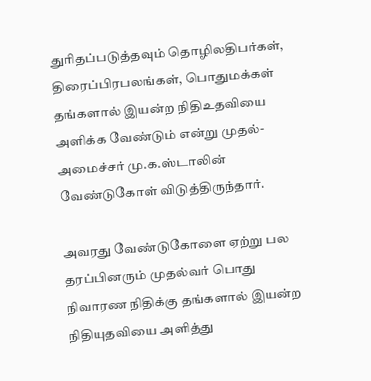துரிதப்படுத்தவும் தொழிலதிபர்கள், திரைப்பிரபலங்கள், பொதுமக்கள் தங்களால் இயன்ற நிதிஉதவியை அளிக்க வேண்டும் என்று முதல்-அமைச்சர் மு.க.ஸ்டாலின் வேண்டுகோள் விடுத்திருந்தார்.

அவரது வேண்டுகோளை ஏற்று பல தரப்பினரும் முதல்வர் பொது நிவாரண நிதிக்கு தங்களால் இயன்ற நிதியுதவியை அளித்து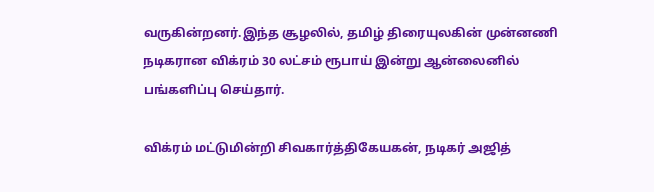வருகின்றனர்.இந்த சூழலில், தமிழ் திரையுலகின் முன்னணி நடிகரான விக்ரம் 30 லட்சம் ரூபாய் இன்று ஆன்லைனில் பங்களிப்பு செய்தார்.

விக்ரம் மட்டுமின்றி சிவகார்த்திகேயகன், நடிகர் அஜித்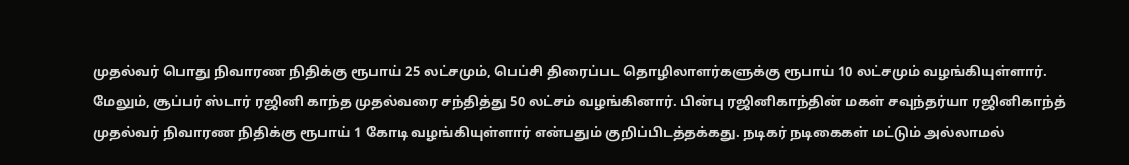முதல்வர் பொது நிவாரண நிதிக்கு ரூபாய் 25 லட்சமும், பெப்சி திரைப்பட தொழிலாளர்களுக்கு ரூபாய் 10 லட்சமும் வழங்கியுள்ளார். மேலும், சூப்பர் ஸ்டார் ரஜினி காந்த முதல்வரை சந்தித்து 50 லட்சம் வழங்கினார். பின்பு ரஜினிகாந்தின் மகள் சவுந்தர்யா ரஜினிகாந்த் முதல்வர் நிவாரண நிதிக்கு ரூபாய் 1 கோடி வழங்கியுள்ளார் என்பதும் குறிப்பிடத்தக்கது. நடிகர் நடிகைகள் மட்டும் அல்லாமல்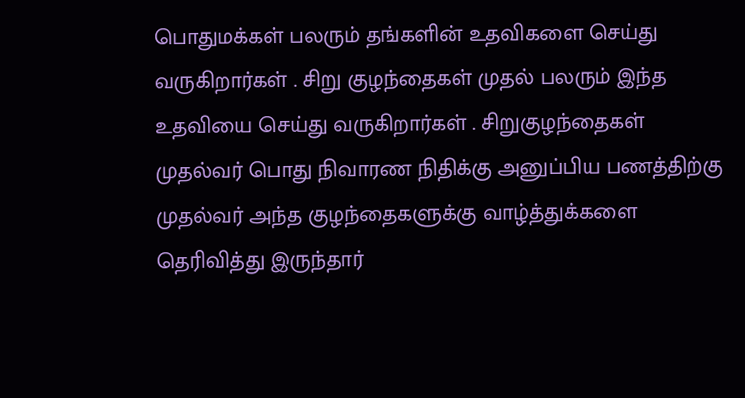பொதுமக்கள் பலரும் தங்களின் உதவிகளை செய்து வருகிறார்கள் . சிறு குழந்தைகள் முதல் பலரும் இந்த உதவியை செய்து வருகிறார்கள் . சிறுகுழந்தைகள் முதல்வர் பொது நிவாரண நிதிக்கு அனுப்பிய பணத்திற்கு முதல்வர் அந்த குழந்தைகளுக்கு வாழ்த்துக்களை தெரிவித்து இருந்தார்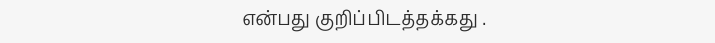என்பது குறிப்பிடத்தக்கது .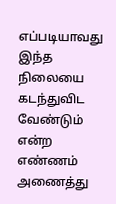எப்படியாவது இந்த நிலையை கடந்துவிட வேண்டும் என்ற எண்ணம் அணைத்து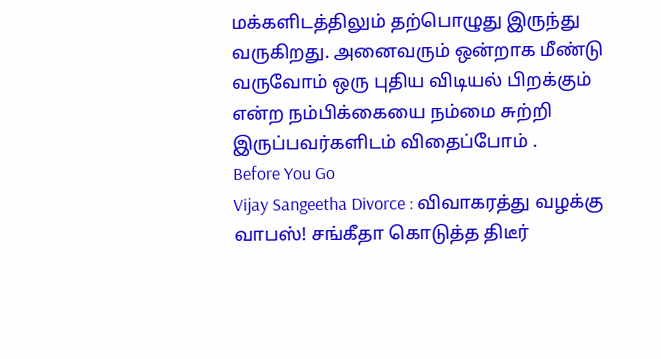மக்களிடத்திலும் தற்பொழுது இருந்து வருகிறது. அனைவரும் ஒன்றாக மீண்டு வருவோம் ஒரு புதிய விடியல் பிறக்கும் என்ற நம்பிக்கையை நம்மை சுற்றி இருப்பவர்களிடம் விதைப்போம் .
Before You Go
Vijay Sangeetha Divorce : விவாகரத்து வழக்கு வாபஸ்! சங்கீதா கொடுத்த திடீர்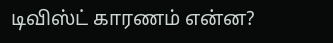டிவிஸ்ட் காரணம் என்ன?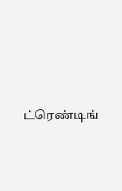ட்ரெண்டிங்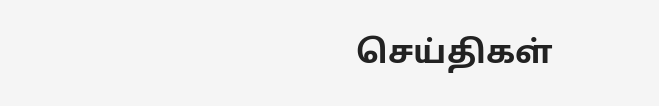செய்திகள்